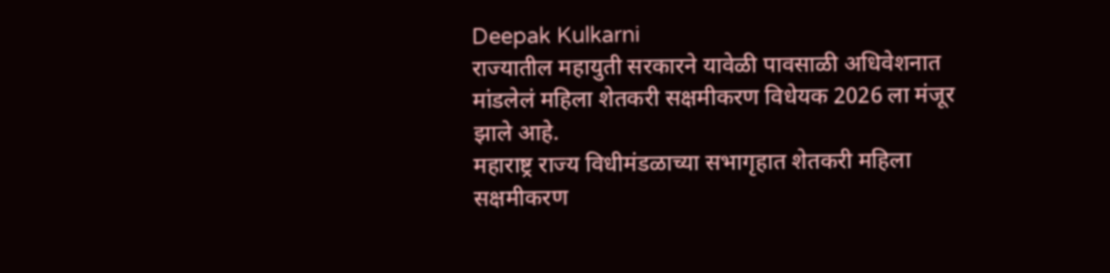Deepak Kulkarni
राज्यातील महायुती सरकारने यावेळी पावसाळी अधिवेशनात मांडलेलं महिला शेतकरी सक्षमीकरण विधेयक 2026 ला मंजूर झाले आहे.
महाराष्ट्र राज्य विधीमंडळाच्या सभागृहात शेतकरी महिला सक्षमीकरण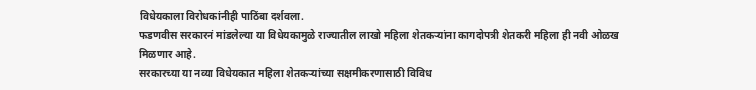विधेयकाला विरोधकांनीही पाठिंबा दर्शवला.
फडणवीस सरकारनं मांडलेल्या या विधेयकामुळे राज्यातील लाखो महिला शेतकऱ्यांना कागदोपत्री शेतकरी महिला ही नवी ओळख मिळणार आहे.
सरकारच्या या नव्या विधेयकात महिला शेतकऱ्यांच्या सक्षमीकरणासाठी विविध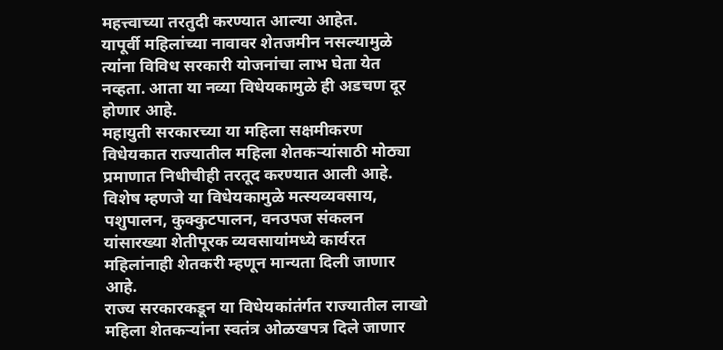महत्त्वाच्या तरतुदी करण्यात आल्या आहेत.
यापूर्वी महिलांच्या नावावर शेतजमीन नसल्यामुळे त्यांना विविध सरकारी योजनांचा लाभ घेता येत नव्हता. आता या नव्या विधेयकामुळे ही अडचण दूर होणार आहे.
महायुती सरकारच्या या महिला सक्षमीकरण विधेयकात राज्यातील महिला शेतकऱ्यांसाठी मोठ्या प्रमाणात निधीचीही तरतूद करण्यात आली आहे.
विशेष म्हणजे या विधेयकामुळे मत्स्यव्यवसाय, पशुपालन, कुक्कुटपालन, वनउपज संकलन यांसारख्या शेतीपूरक व्यवसायांमध्ये कार्यरत महिलांनाही शेतकरी म्हणून मान्यता दिली जाणार आहे.
राज्य सरकारकडून या विधेयकांतंर्गत राज्यातील लाखो महिला शेतकऱ्यांना स्वतंत्र ओळखपत्र दिले जाणार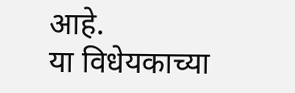आहे.
या विधेयकाच्या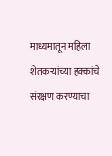माध्यमातून महिला शेतकऱ्यांच्या हक्कांचे संरक्षण करण्याचा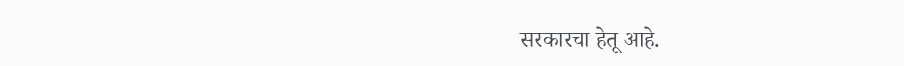सरकारचा हेतू आहे.